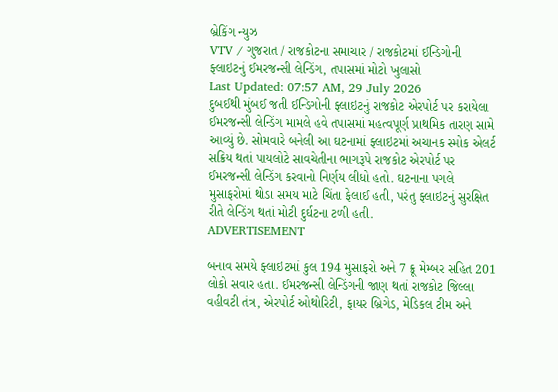બ્રેકિંગ ન્યુઝ
VTV / ગુજરાત / રાજકોટના સમાચાર / રાજકોટમાં ઈન્ડિગોની ફ્લાઇટનું ઈમરજન્સી લેન્ડિંગ, તપાસમાં મોટો ખુલાસો
Last Updated: 07:57 AM, 29 July 2026
દુબઈથી મુંબઈ જતી ઈન્ડિગોની ફ્લાઇટનું રાજકોટ એરપોર્ટ પર કરાયેલા ઈમરજન્સી લેન્ડિંગ મામલે હવે તપાસમાં મહત્વપૂર્ણ પ્રાથમિક તારણ સામે આવ્યું છે. સોમવારે બનેલી આ ઘટનામાં ફ્લાઇટમાં અચાનક સ્મોક એલર્ટ સક્રિય થતાં પાયલોટે સાવચેતીના ભાગરૂપે રાજકોટ એરપોર્ટ પર ઈમરજન્સી લેન્ડિંગ કરવાનો નિર્ણય લીધો હતો. ઘટનાના પગલે મુસાફરોમાં થોડા સમય માટે ચિંતા ફેલાઈ હતી, પરંતુ ફ્લાઇટનું સુરક્ષિત રીતે લેન્ડિંગ થતાં મોટી દુર્ઘટના ટળી હતી.
ADVERTISEMENT

બનાવ સમયે ફ્લાઇટમાં કુલ 194 મુસાફરો અને 7 ક્રૂ મેમ્બર સહિત 201 લોકો સવાર હતા. ઈમરજન્સી લેન્ડિંગની જાણ થતાં રાજકોટ જિલ્લા વહીવટી તંત્ર, એરપોર્ટ ઓથોરિટી, ફાયર બ્રિગેડ, મેડિકલ ટીમ અને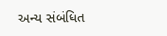અન્ય સંબંધિત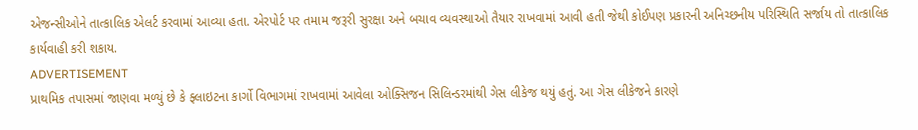એજન્સીઓને તાત્કાલિક એલર્ટ કરવામાં આવ્યા હતા. એરપોર્ટ પર તમામ જરૂરી સુરક્ષા અને બચાવ વ્યવસ્થાઓ તૈયાર રાખવામાં આવી હતી જેથી કોઈપણ પ્રકારની અનિચ્છનીય પરિસ્થિતિ સર્જાય તો તાત્કાલિક કાર્યવાહી કરી શકાય.
ADVERTISEMENT
પ્રાથમિક તપાસમાં જાણવા મળ્યું છે કે ફ્લાઇટના કાર્ગો વિભાગમાં રાખવામાં આવેલા ઓક્સિજન સિલિન્ડરમાંથી ગેસ લીકેજ થયું હતું. આ ગેસ લીકેજને કારણે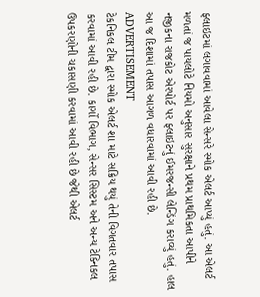ફ્લાઇટમાં લગાવવામાં આવેલા સેન્સરે સ્મોક એલર્ટ આપ્યું હતું. આ એલર્ટ મળતાં જ પાયલોટે નિયમો અનુસાર સુરક્ષાને પ્રથમ પ્રાથમિકતા આપીને નજીકના રાજકોટ એરપોર્ટ પર ફ્લાઇટનું ઈમરજન્સી લેન્ડિંગ કરાવ્યું હતું. હાલ આ જ દિશામાં તપાસ આગળ વધારવામાં આવી રહી છે.
ADVERTISEMENT
ટેકનિકલ ટીમ દ્વારા સ્મોક એલર્ટ શા માટે સક્રિય થયું તેની વિગતવાર તપાસ કરવામાં આવી રહી છે. કાર્ગો વિભાગ, સેન્સર સિસ્ટમ અને અન્ય ટેક્નિકલ ઉપકરણોની ચકાસણી કરવામાં આવી રહી છે જેથી એલર્ટ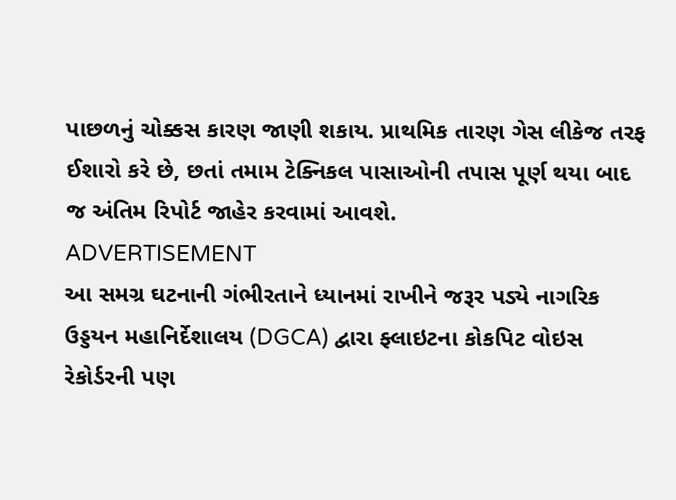પાછળનું ચોક્કસ કારણ જાણી શકાય. પ્રાથમિક તારણ ગેસ લીકેજ તરફ ઈશારો કરે છે, છતાં તમામ ટેક્નિકલ પાસાઓની તપાસ પૂર્ણ થયા બાદ જ અંતિમ રિપોર્ટ જાહેર કરવામાં આવશે.
ADVERTISEMENT
આ સમગ્ર ઘટનાની ગંભીરતાને ધ્યાનમાં રાખીને જરૂર પડ્યે નાગરિક ઉડ્ડયન મહાનિર્દેશાલય (DGCA) દ્વારા ફ્લાઇટના કોકપિટ વોઇસ રેકોર્ડરની પણ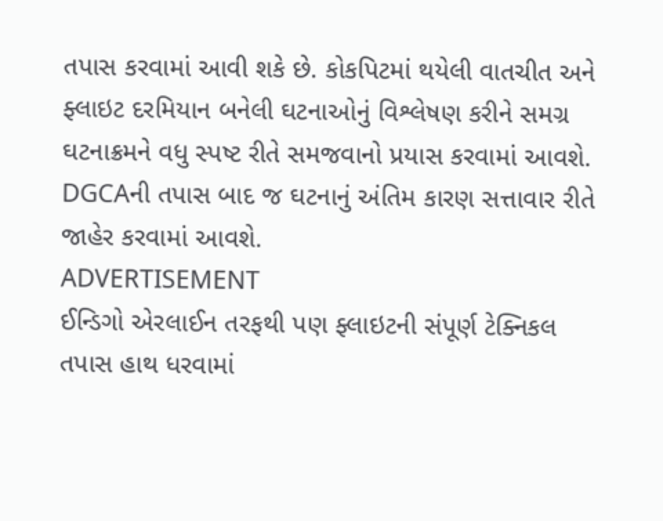તપાસ કરવામાં આવી શકે છે. કોકપિટમાં થયેલી વાતચીત અને ફ્લાઇટ દરમિયાન બનેલી ઘટનાઓનું વિશ્લેષણ કરીને સમગ્ર ઘટનાક્રમને વધુ સ્પષ્ટ રીતે સમજવાનો પ્રયાસ કરવામાં આવશે. DGCAની તપાસ બાદ જ ઘટનાનું અંતિમ કારણ સત્તાવાર રીતે જાહેર કરવામાં આવશે.
ADVERTISEMENT
ઈન્ડિગો એરલાઈન તરફથી પણ ફ્લાઇટની સંપૂર્ણ ટેક્નિકલ તપાસ હાથ ધરવામાં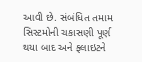આવી છે. સંબંધિત તમામ સિસ્ટમોની ચકાસણી પૂર્ણ થયા બાદ અને ફ્લાઇટને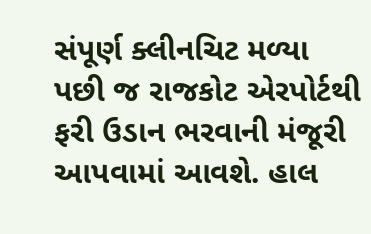સંપૂર્ણ ક્લીનચિટ મળ્યા પછી જ રાજકોટ એરપોર્ટથી ફરી ઉડાન ભરવાની મંજૂરી આપવામાં આવશે. હાલ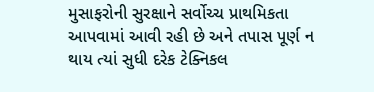મુસાફરોની સુરક્ષાને સર્વોચ્ચ પ્રાથમિકતા આપવામાં આવી રહી છે અને તપાસ પૂર્ણ ન થાય ત્યાં સુધી દરેક ટેક્નિકલ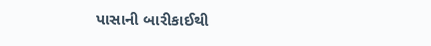પાસાની બારીકાઈથી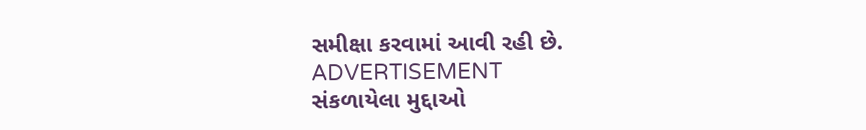સમીક્ષા કરવામાં આવી રહી છે.
ADVERTISEMENT
સંકળાયેલા મુદ્દાઓ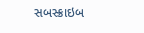સબસ્ક્રાઇબ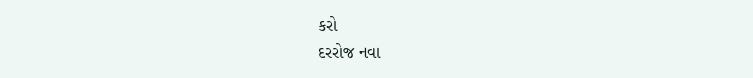કરો
દરરોજ નવા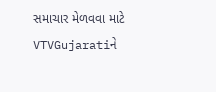સમાચાર મેળવવા માટે VTVGujaratiને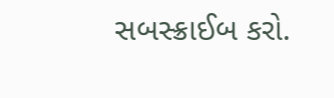સબસ્ક્રાઈબ કરો.